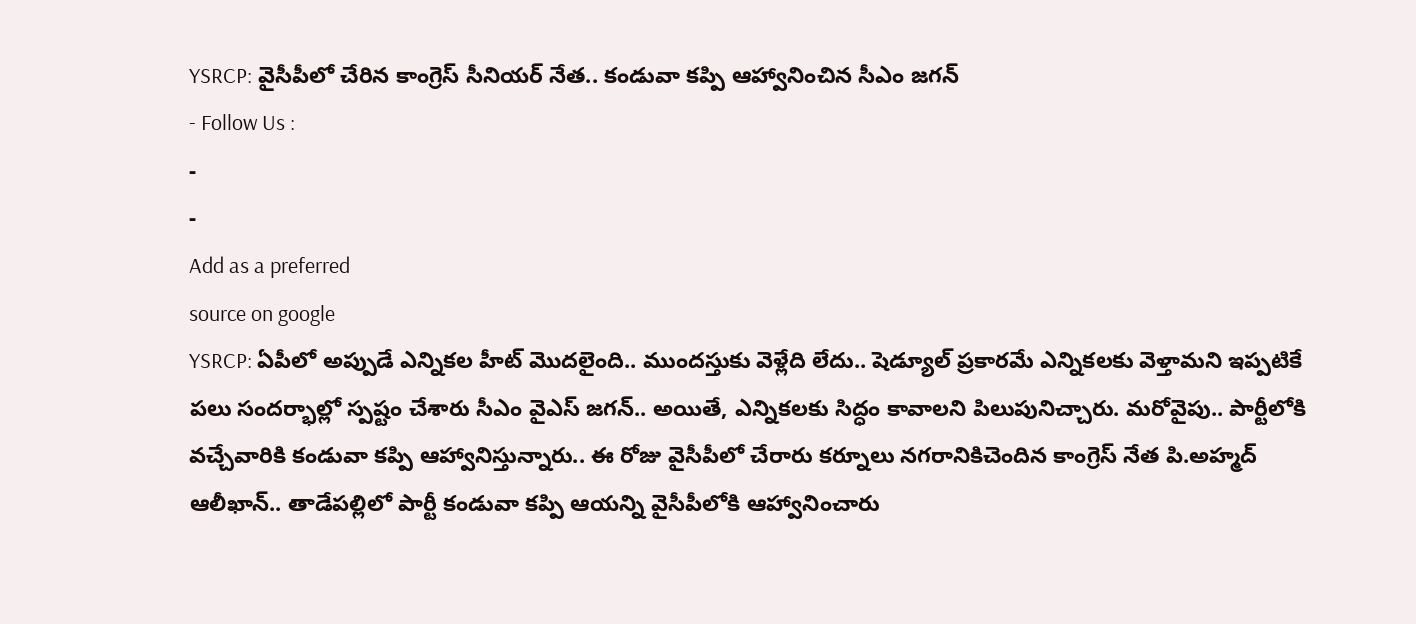YSRCP: వైసీపీలో చేరిన కాంగ్రెస్ సీనియర్ నేత.. కండువా కప్పి ఆహ్వానించిన సీఎం జగన్
- Follow Us :
-
-
Add as a preferred
source on google
YSRCP: ఏపీలో అప్పుడే ఎన్నికల హీట్ మొదలైంది.. ముందస్తుకు వెళ్లేది లేదు.. షెడ్యూల్ ప్రకారమే ఎన్నికలకు వెళ్తామని ఇప్పటికే పలు సందర్భాల్లో స్పష్టం చేశారు సీఎం వైఎస్ జగన్.. అయితే, ఎన్నికలకు సిద్ధం కావాలని పిలుపునిచ్చారు. మరోవైపు.. పార్టీలోకి వచ్చేవారికి కండువా కప్పి ఆహ్వానిస్తున్నారు.. ఈ రోజు వైసీపీలో చేరారు కర్నూలు నగరానికిచెందిన కాంగ్రెస్ నేత పి.అహ్మద్ ఆలీఖాన్.. తాడేపల్లిలో పార్టీ కండువా కప్పి ఆయన్ని వైసీపీలోకి ఆహ్వానించారు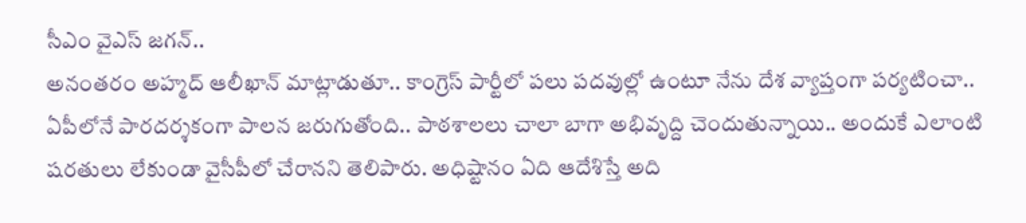సీఎం వైఎస్ జగన్..
అనంతరం అహ్మద్ ఆలీఖాన్ మాట్లాడుతూ.. కాంగ్రెస్ పార్టీలో పలు పదవుల్లో ఉంటూ నేను దేశ వ్యాప్తంగా పర్యటించా.. ఏపీలోనే పారదర్శకంగా పాలన జరుగుతోంది.. పాఠశాలలు చాలా బాగా అభివృద్ది చెందుతున్నాయి.. అందుకే ఎలాంటి షరతులు లేకుండా వైసీపీలో చేరానని తెలిపారు. అధిష్టానం ఏది ఆదేశిస్తే అది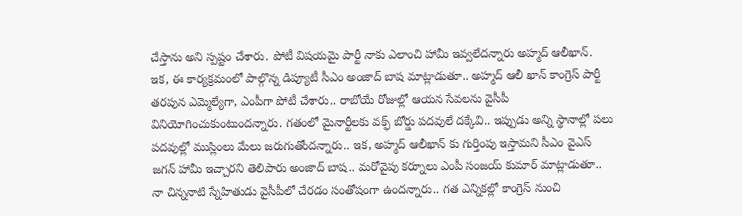చేస్తాను అని స్పష్టం చేశారు. పోటీ విషయమై పార్టీ నాకు ఎలాంచి హామీ ఇవ్వలేదన్నారు అహ్మద్ ఆలీఖాన్. ఇక, ఈ కార్యక్రమంలో పాల్గొన్న డిప్యూటీ సీఎం అంజాద్ బాష మాట్లాడుతూ.. అహ్మద్ ఆలీ ఖాన్ కాంగ్రెస్ పార్టీ తరపున ఎమ్మెల్యేగా, ఎంపీగా పోటీ చేశారు.. రాబోయే రోజుల్లో ఆయన సేవలను వైసీపీ వినియోగించుకుంటుందన్నారు. గతంలో మైనార్టీలకు వక్ఫ్ బోర్డు పదవులే దక్కేవి.. ఇప్పుడు అన్ని స్థానాల్లో పలు పదవుల్లో ముస్లింలు మేలు జరుగుతోందన్నారు.. ఇక, అహ్మద్ ఆలీఖాన్ కు గుర్తింపు ఇస్తామని సీఎం వైఎస్ జగన్ హామీ ఇచ్చారని తెలిపారు అంజాద్ బాష.. మరోవైపు కర్నూలు ఎంపీ సంజయ్ కుమార్ మాట్లాడుతూ.. నా చిన్ననాటి స్నేహితుడు వైసీపీలో చేరడం సంతోషంగా ఉందన్నారు.. గత ఎన్నికల్లో కాంగ్రెస్ నుంచి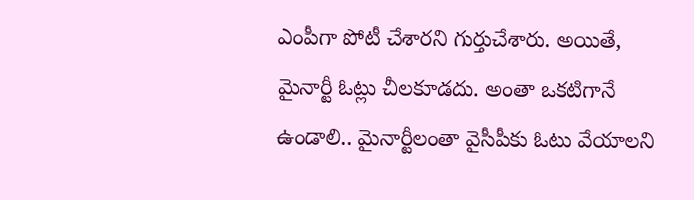ఎంపీగా పోటీ చేశారని గుర్తుచేశారు. అయితే, మైనార్టీ ఓట్లు చీలకూడదు. అంతా ఒకటిగానే ఉండాలి.. మైనార్టీలంతా వైసీపీకు ఓటు వేయాలని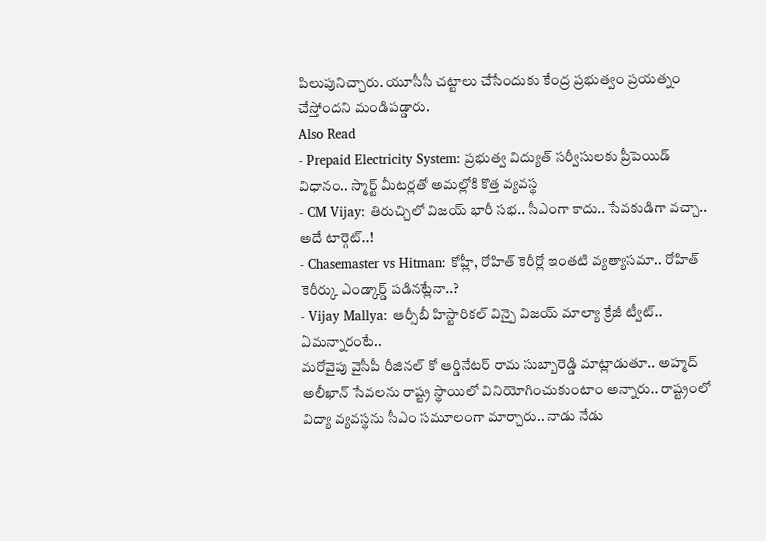పిలుపునిచ్చారు. యూసీసీ చట్టాలు చేసేందుకు కేంద్ర ప్రభుత్వం ప్రయత్నం చేస్తోందని మండిపడ్డారు.
Also Read
- Prepaid Electricity System: ప్రభుత్వ విద్యుత్ సర్వీసులకు ప్రీపెయిడ్ విధానం.. స్మార్ట్ మీటర్లతో అమల్లోకి కొత్త వ్యవస్థ
- CM Vijay: తిరుచ్చిలో విజయ్ భారీ సభ.. సీఎంగా కాదు.. సేవకుడిగా వచ్చా.. అదే టార్గెట్..!
- Chasemaster vs Hitman: కోహ్లీ, రోహిత్ కెరీర్లో ఇంతటి వ్యత్యాసమా.. రోహిత్ కెరీర్కు ఎండ్కార్డ్ పడినట్లేనా..?
- Vijay Mallya: ఆర్సీబీ హిస్టారికల్ విన్పై విజయ్ మాల్యా క్రేజీ ట్వీట్.. ఏమన్నారంటే..
మరోవైపు వైసీపీ రీజినల్ కో ఆర్డినేటర్ రామ సుబ్బారెడ్డి మాట్లాడుతూ.. అహ్మద్ అలీఖాన్ సేవలను రాష్ట్ర స్థాయిలో వినియోగించుకుంటాం అన్నారు.. రాష్ట్రంలో విద్యా వ్యవస్థను సీఎం సమూలంగా మార్చారు.. నాడు నేడు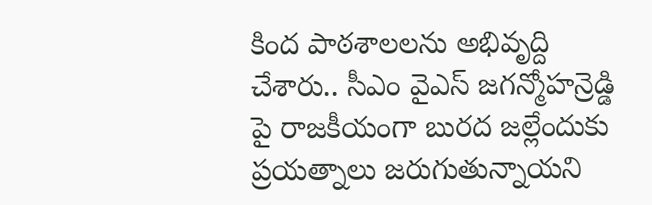కింద పాఠశాలలను అభివృద్ది చేశారు.. సీఎం వైఎస్ జగన్మోహన్రెడ్డి పై రాజకీయంగా బురద జల్లేందుకు ప్రయత్నాలు జరుగుతున్నాయని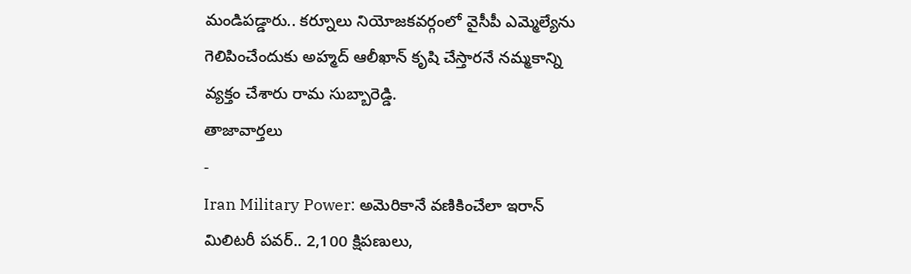మండిపడ్డారు.. కర్నూలు నియోజకవర్గంలో వైసీపీ ఎమ్మెల్యేను గెలిపించేందుకు అహ్మద్ ఆలీఖాన్ కృషి చేస్తారనే నమ్మకాన్ని వ్యక్తం చేశారు రామ సుబ్బారెడ్డి.
తాజావార్తలు
-
Iran Military Power: అమెరికానే వణికించేలా ఇరాన్ మిలిటరీ పవర్.. 2,100 క్షిపణులు,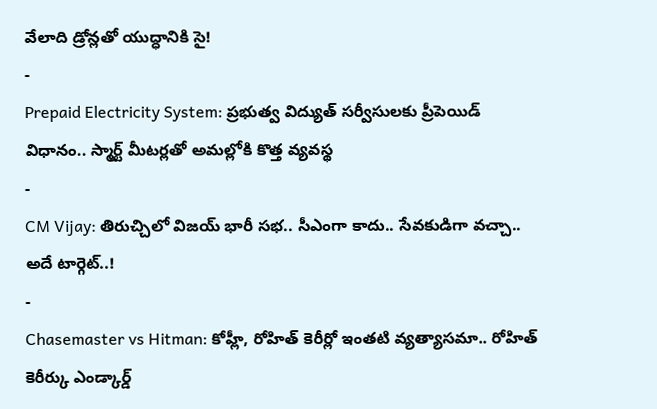వేలాది డ్రోన్లతో యుద్ధానికి సై!
-
Prepaid Electricity System: ప్రభుత్వ విద్యుత్ సర్వీసులకు ప్రీపెయిడ్ విధానం.. స్మార్ట్ మీటర్లతో అమల్లోకి కొత్త వ్యవస్థ
-
CM Vijay: తిరుచ్చిలో విజయ్ భారీ సభ.. సీఎంగా కాదు.. సేవకుడిగా వచ్చా.. అదే టార్గెట్..!
-
Chasemaster vs Hitman: కోహ్లీ, రోహిత్ కెరీర్లో ఇంతటి వ్యత్యాసమా.. రోహిత్ కెరీర్కు ఎండ్కార్డ్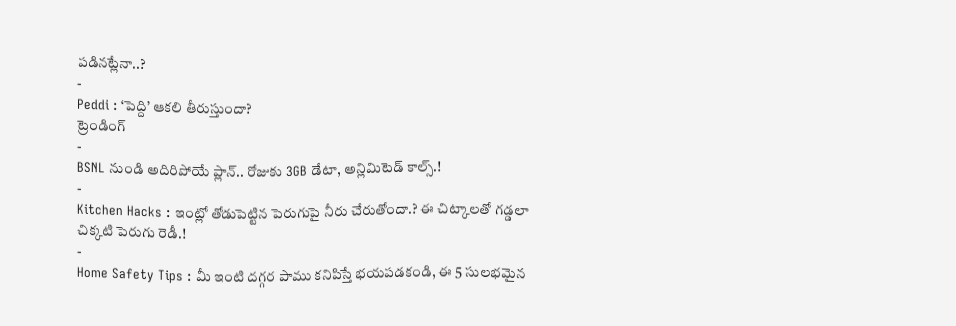పడినట్లేనా..?
-
Peddi : ‘పెద్ది’ ఆకలి తీరుస్తుందా?
ట్రెండింగ్
-
BSNL నుండి అదిరిపోయే ప్లాన్.. రోజుకు 3GB డేటా, అన్లిమిటెడ్ కాల్స్.!
-
Kitchen Hacks : ఇంట్లో తోడుపెట్టిన పెరుగుపై నీరు చేరుతోందా.? ఈ చిట్కాలతో గడ్డలా చిక్కటి పెరుగు రెడీ.!
-
Home Safety Tips : మీ ఇంటి దగ్గర పాము కనిపిస్తే భయపడకండి, ఈ 5 సులభమైన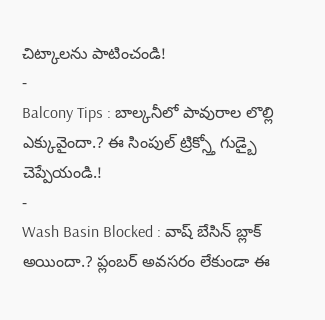చిట్కాలను పాటించండి!
-
Balcony Tips : బాల్కనీలో పావురాల లొల్లి ఎక్కువైందా.? ఈ సింపుల్ ట్రిక్స్తో గుడ్బై చెప్పేయండి.!
-
Wash Basin Blocked : వాష్ బేసిన్ బ్లాక్ అయిందా.? ప్లంబర్ అవసరం లేకుండా ఈ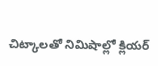చిట్కాలతో నిమిషాల్లో క్లియర్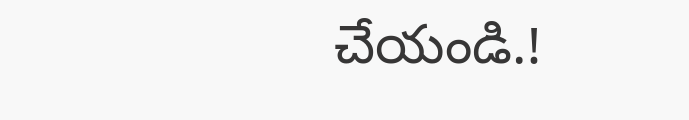చేయండి.!